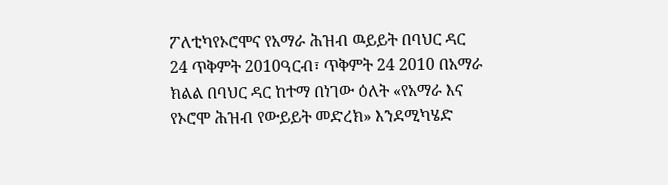ፖለቲካየኦሮሞና የአማራ ሕዝብ ዉይይት በባህር ዳር 24 ጥቅምት 2010ዓርብ፣ ጥቅምት 24 2010 በአማራ ክልል በባህር ዳር ከተማ በነገው ዕለት «የአማራ እና የኦሮሞ ሕዝብ የውይይት መድረክ» እንደሚካሄድ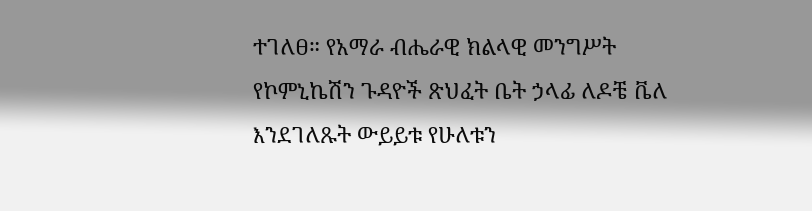ተገለፀ። የአማራ ብሔራዊ ክልላዊ መንግሥት የኮምኒኬሽን ጉዳዮች ጽህፈት ቤት ኃላፊ ለዶቼ ቬለ እንደገለጹት ውይይቱ የሁለቱን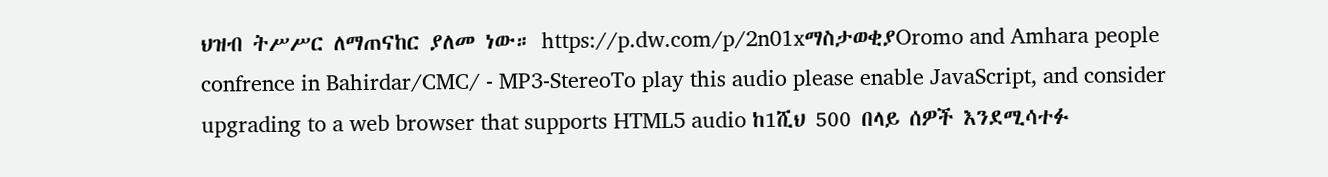ህዝብ ትሥሥር ለማጠናከር ያለመ ነው። https://p.dw.com/p/2n01xማስታወቂያOromo and Amhara people confrence in Bahirdar/CMC/ - MP3-StereoTo play this audio please enable JavaScript, and consider upgrading to a web browser that supports HTML5 audio ከ1ሺህ 500 በላይ ሰዎች እንደሚሳተፉ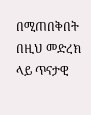በሚጠበቅበት በዚህ መድረክ ላይ ጥናታዊ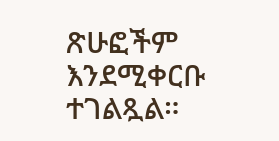ጽሁፎችም እንደሚቀርቡ ተገልጿል።